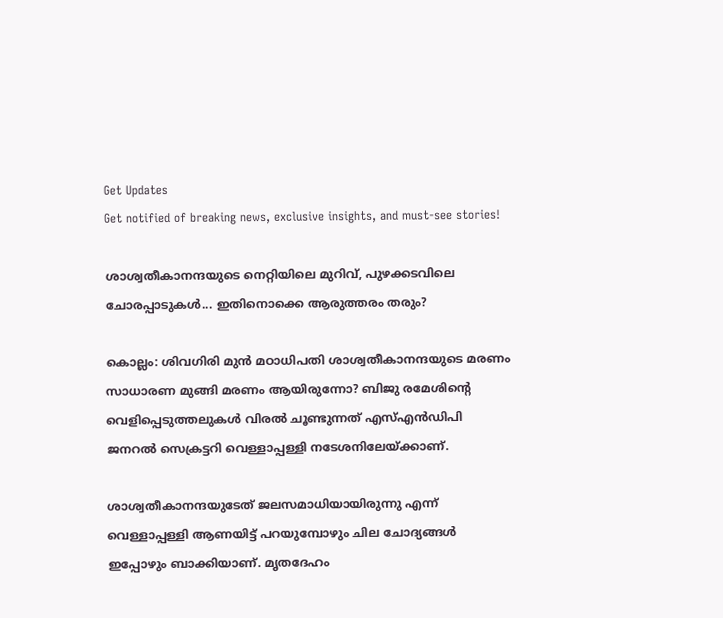Get Updates
Get notified of breaking news, exclusive insights, and must-see stories!

ശാശ്വതീകാനന്ദയുടെ നെറ്റിയിലെ മുറിവ്, പുഴക്കടവിലെ ചോരപ്പാടുകള്‍... ഇതിനൊക്കെ ആരുത്തരം തരും?

കൊല്ലം: ശിവഗിരി മുന്‍ മഠാധിപതി ശാശ്വതീകാനന്ദയുടെ മരണം സാധാരണ മുങ്ങി മരണം ആയിരുന്നോ? ബിജു രമേശിന്റെ വെളിപ്പെടുത്തലുകള്‍ വിരല്‍ ചൂണ്ടുന്നത് എസ്എന്‍ഡിപി ജനറല്‍ സെക്രട്ടറി വെള്ളാപ്പള്ളി നടേശനിലേയ്ക്കാണ്.

ശാശ്വതീകാനന്ദയുടേത് ജലസമാധിയായിരുന്നു എന്ന് വെള്ളാപ്പള്ളി ആണയിട്ട് പറയുമ്പോഴും ചില ചോദ്യങ്ങള്‍ ഇപ്പോഴും ബാക്കിയാണ്. മൃതദേഹം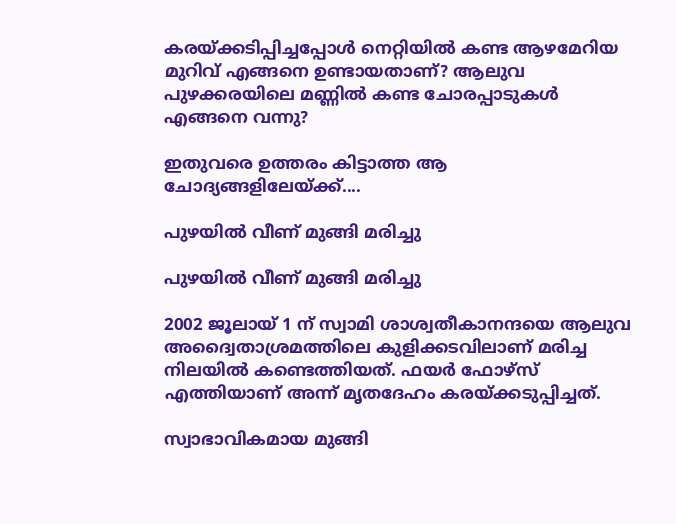കരയ്ക്കടിപ്പിച്ചപ്പോള്‍ നെറ്റിയില്‍ കണ്ട ആഴമേറിയ മുറിവ് എങ്ങനെ ഉണ്ടായതാണ്? ആലുവ പുഴക്കരയിലെ മണ്ണില്‍ കണ്ട ചോരപ്പാടുകള്‍ എങ്ങനെ വന്നു?

ഇതുവരെ ഉത്തരം കിട്ടാത്ത ആ ചോദ്യങ്ങളിലേയ്ക്ക്....

പുഴയില്‍ വീണ് മുങ്ങി മരിച്ചു

പുഴയില്‍ വീണ് മുങ്ങി മരിച്ചു

2002 ജൂലായ് 1 ന് സ്വാമി ശാശ്വതീകാനന്ദയെ ആലുവ അദ്വൈതാശ്രമത്തിലെ കുളിക്കടവിലാണ് മരിച്ച നിലയില്‍ കണ്ടെത്തിയത്. ഫയര്‍ ഫോഴ്‌സ് എത്തിയാണ് അന്ന് മൃതദേഹം കരയ്ക്കടുപ്പിച്ചത്.

സ്വാഭാവികമായ മുങ്ങി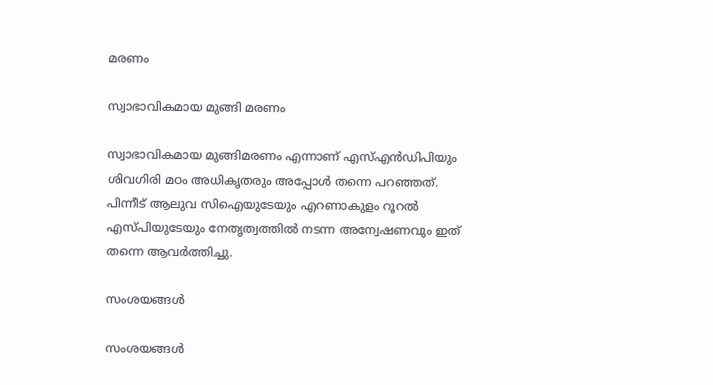മരണം

സ്വാഭാവികമായ മുങ്ങി മരണം

സ്വാഭാവികമായ മുങ്ങിമരണം എന്നാണ് എസ്എന്‍ഡിപിയും ശിവഗിരി മഠം അധികൃതരും അപ്പോള്‍ തന്നെ പറഞ്ഞത്. പിന്നീട് ആലുവ സിഐയുടേയും എറണാകുളം റൂറല്‍ എസ്പിയുടേയും നേതൃത്വത്തില്‍ നടന്ന അന്വേഷണവും ഇത് തന്നെ ആവര്‍ത്തിച്ചു.

സംശയങ്ങള്‍

സംശയങ്ങള്‍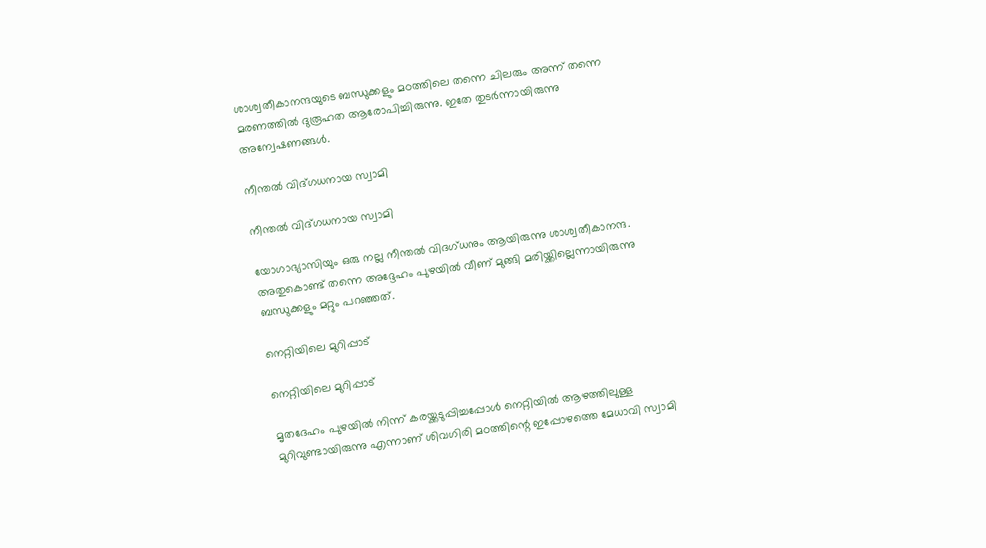ശാശ്വതീകാനന്ദയുടെ ബന്ധുക്കളും മഠത്തിലെ തന്നെ ചിലരും അന്ന് തന്നെ മരണത്തില്‍ ദുരൂഹത ആരോപിച്ചിരുന്നു. ഇതേ തുടര്‍ന്നായിരുന്നു അന്വേഷണങ്ങള്‍.

നീന്തല്‍ വിദ്ഗധനായ സ്വാമി

നീന്തല്‍ വിദ്ഗധനായ സ്വാമി

യോഗാഭ്യാസിയും ഒരു നല്ല നീന്തല്‍ വിദഗ്ധനും ആയിരുന്നു ശാശ്വതീകാനന്ദ. അതുകൊണ്ട് തന്നെ അദ്ദേഹം പുഴയില്‍ വീണ് മുങ്ങി മരിയ്ക്കില്ലെന്നായിരുന്നു ബന്ധുക്കളും മറ്റും പറഞ്ഞത്.

നെറ്റിയിലെ മുറിപ്പാട്

നെറ്റിയിലെ മുറിപ്പാട്

മൃതദേഹം പുഴയില്‍ നിന്ന് കരയ്ക്കടുപ്പിച്ചപ്പോള്‍ നെറ്റിയില്‍ ആഴത്തിലുള്ള മുറിവുണ്ടായിരുന്നു എന്നാണ് ശിവഗിരി മഠത്തിന്റെ ഇപ്പോഴത്തെ മേധാവി സ്വാമി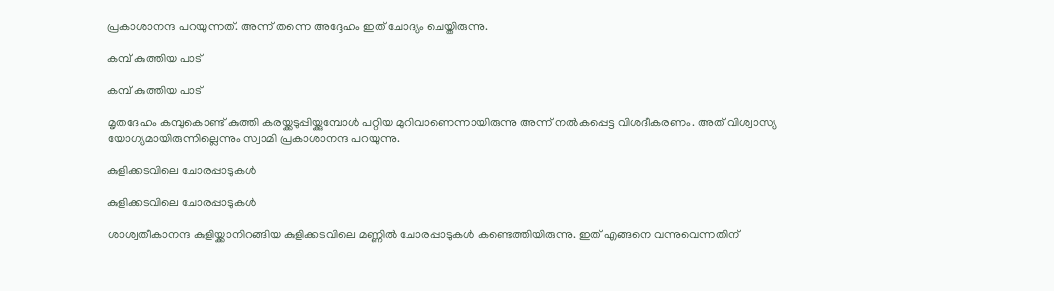പ്രകാശാനന്ദ പറയുന്നത്. അന്ന് തന്നെ അദ്ദേഹം ഇത് ചോദ്യം ചെയ്തിരുന്നു.

കമ്പ് കുത്തിയ പാട്

കമ്പ് കുത്തിയ പാട്

മൃതദേഹം കമ്പുകൊണ്ട് കുത്തി കരയ്ക്കടുപ്പിയ്ക്കുമ്പോള്‍ പറ്റിയ മുറിവാണെന്നായിരുന്നു അന്ന് നല്‍കപ്പെട്ട വിശദീകരണം. അത് വിശ്വാസ്യ യോഗ്യമായിരുന്നില്ലെന്നും സ്വാമി പ്രകാശാനന്ദ പറയുന്നു.

കുളിക്കടവിലെ ചോരപ്പാടുകള്‍

കുളിക്കടവിലെ ചോരപ്പാടുകള്‍

ശാശ്വതീകാനന്ദ കുളിയ്ക്കാനിറങ്ങിയ കുളിക്കടവിലെ മണ്ണില്‍ ചോരപ്പാടുകള്‍ കണ്ടെത്തിയിരുന്നു. ഇത് എങ്ങനെ വന്നുവെന്നതിന്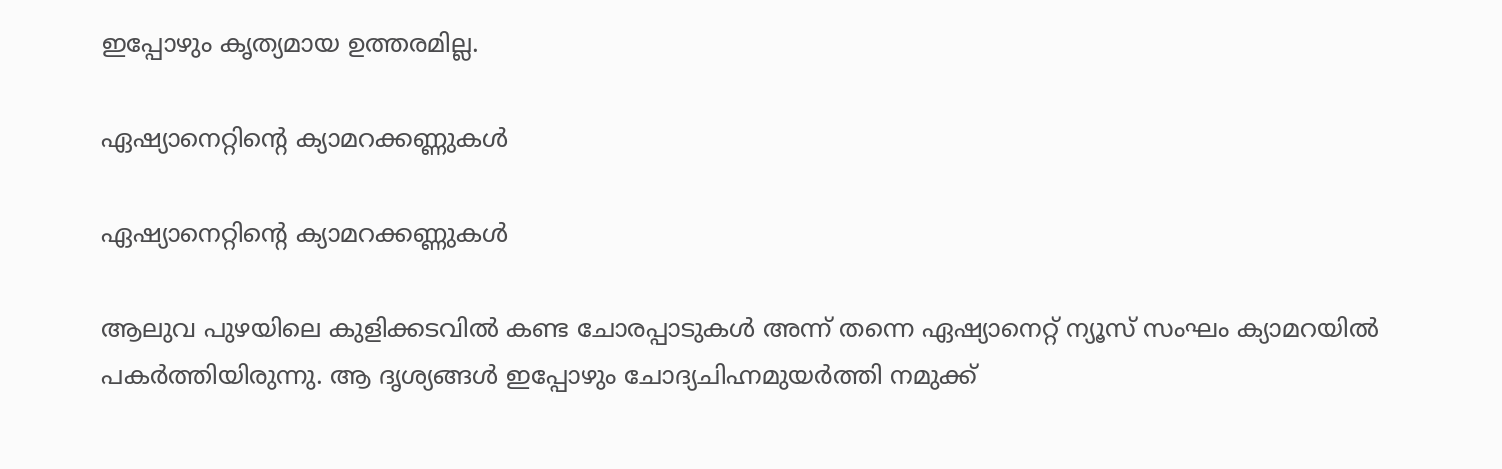ഇപ്പോഴും കൃത്യമായ ഉത്തരമില്ല.

ഏഷ്യാനെറ്റിന്റെ ക്യാമറക്കണ്ണുകള്‍

ഏഷ്യാനെറ്റിന്റെ ക്യാമറക്കണ്ണുകള്‍

ആലുവ പുഴയിലെ കുളിക്കടവില്‍ കണ്ട ചോരപ്പാടുകള്‍ അന്ന് തന്നെ ഏഷ്യാനെറ്റ് ന്യൂസ് സംഘം ക്യാമറയില്‍ പകര്‍ത്തിയിരുന്നു. ആ ദൃശ്യങ്ങള്‍ ഇപ്പോഴും ചോദ്യചിഹ്നമുയര്‍ത്തി നമുക്ക്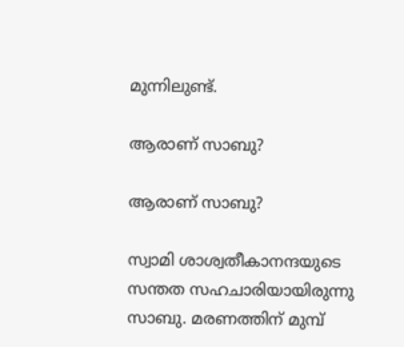മുന്നിലുണ്ട്.

ആരാണ് സാബു?

ആരാണ് സാബു?

സ്വാമി ശാശ്വതീകാനന്ദയുടെ സന്തത സഹചാരിയായിരുന്നു സാബു. മരണത്തിന് മുമ്പ്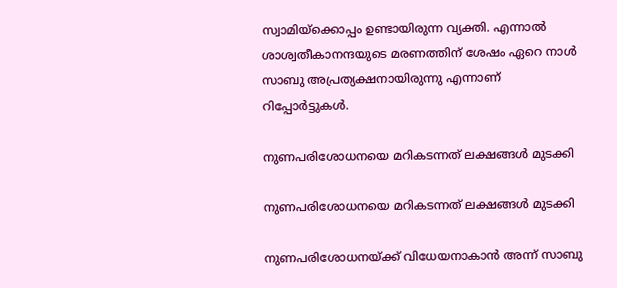സ്വാമിയ്‌ക്കൊപ്പം ഉണ്ടായിരുന്ന വ്യക്തി. എന്നാല്‍ ശാശ്വതീകാനന്ദയുടെ മരണത്തിന് ശേഷം ഏറെ നാള്‍ സാബു അപ്രത്യക്ഷനായിരുന്നു എന്നാണ് റിപ്പോര്‍ട്ടുകള്‍.

നുണപരിശോധനയെ മറികടന്നത് ലക്ഷങ്ങള്‍ മുടക്കി

നുണപരിശോധനയെ മറികടന്നത് ലക്ഷങ്ങള്‍ മുടക്കി

നുണപരിശോധനയ്ക്ക് വിധേയനാകാന്‍ അന്ന് സാബു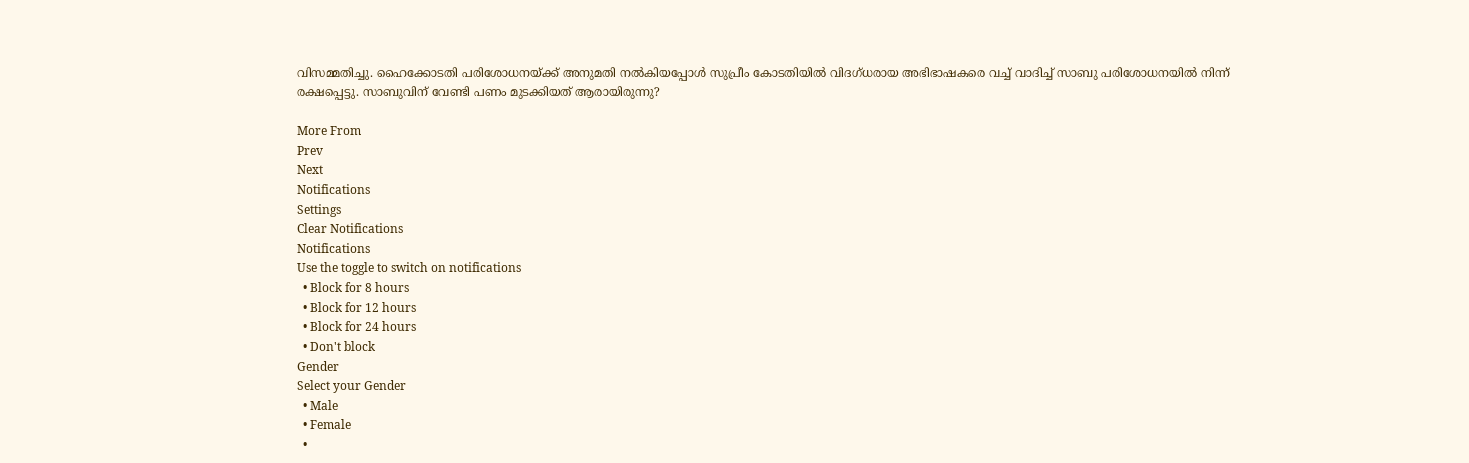വിസമ്മതിച്ചു. ഹൈക്കോടതി പരിശോധനയ്ക്ക് അനുമതി നല്‍കിയപ്പോള്‍ സുപ്രീം കോടതിയില്‍ വിദഗ്ധരായ അഭിഭാഷകരെ വച്ച് വാദിച്ച് സാബു പരിശോധനയില്‍ നിന്ന് രക്ഷപ്പെട്ടു. സാബുവിന് വേണ്ടി പണം മുടക്കിയത് ആരായിരുന്നു?

More From
Prev
Next
Notifications
Settings
Clear Notifications
Notifications
Use the toggle to switch on notifications
  • Block for 8 hours
  • Block for 12 hours
  • Block for 24 hours
  • Don't block
Gender
Select your Gender
  • Male
  • Female
  •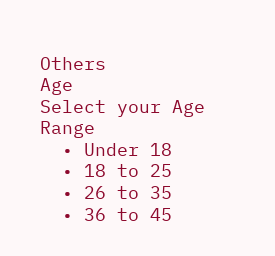Others
Age
Select your Age Range
  • Under 18
  • 18 to 25
  • 26 to 35
  • 36 to 45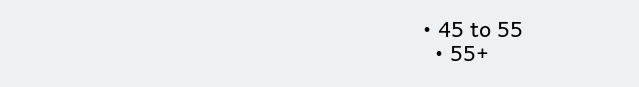• 45 to 55
  • 55+